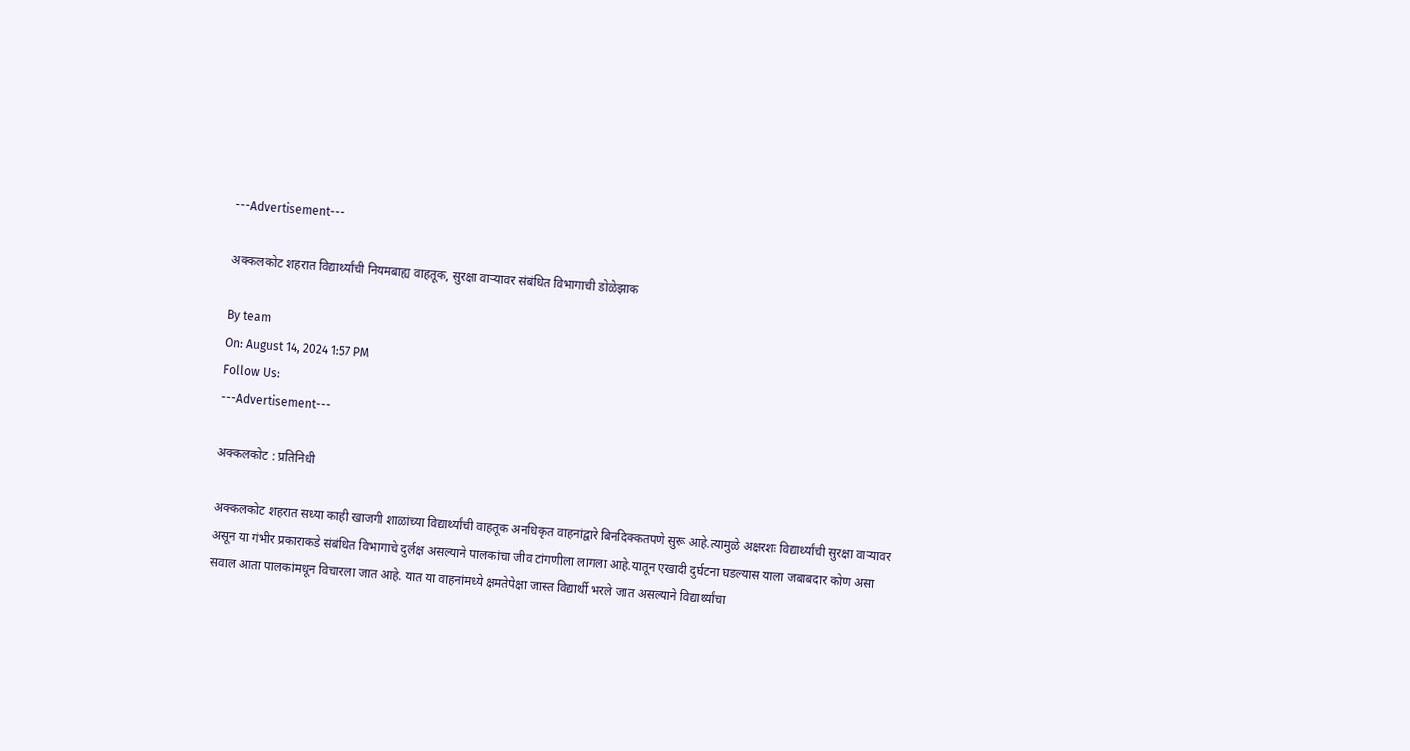---Advertisement---

अक्कलकोट शहरात विद्यार्थ्यांची नियमबाह्य वाहतूक, सुरक्षा वाऱ्यावर संबंधित विभागाची डोळेझाक

By team
On: August 14, 2024 1:57 PM
Follow Us:
---Advertisement---

अक्कलकोट : प्रतिनिधी

अक्कलकोट शहरात सध्या काही खाजगी शाळांच्या विद्यार्थ्यांची वाहतूक अनधिकृत वाहनांद्वारे बिनदिक्कतपणे सुरू आहे.त्यामुळे अक्षरशः विद्यार्थ्यांची सुरक्षा वाऱ्यावर असून या गंभीर प्रकाराकडे संबंधित विभागाचे दुर्लक्ष असल्याने पालकांचा जीव टांगणीला लागला आहे.यातून एखादी दुर्घटना घडल्यास याला जबाबदार कोण असा सवाल आता पालकांमधून विचारला जात आहे. यात या वाहनांमध्ये क्षमतेपेक्षा जास्त विद्यार्थी भरले जात असल्याने विद्यार्थ्यांचा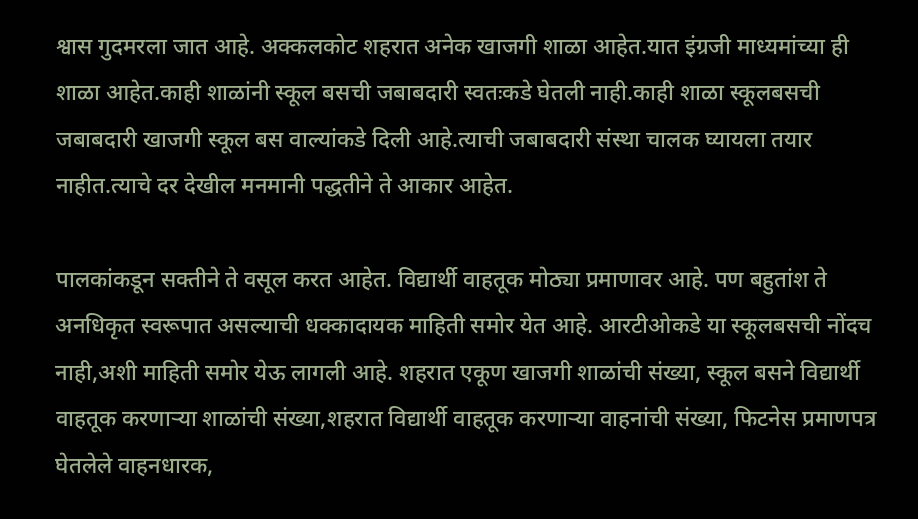श्वास गुदमरला जात आहे. अक्कलकोट शहरात अनेक खाजगी शाळा आहेत.यात इंग्रजी माध्यमांच्या ही शाळा आहेत.काही शाळांनी स्कूल बसची जबाबदारी स्वतःकडे घेतली नाही.काही शाळा स्कूलबसची जबाबदारी खाजगी स्कूल बस वाल्यांकडे दिली आहे.त्याची जबाबदारी संस्था चालक घ्यायला तयार नाहीत.त्याचे दर देखील मनमानी पद्धतीने ते आकार आहेत.

पालकांकडून सक्तीने ते वसूल करत आहेत. विद्यार्थी वाहतूक मोठ्या प्रमाणावर आहे. पण बहुतांश ते अनधिकृत स्वरूपात असल्याची धक्कादायक माहिती समोर येत आहे. आरटीओकडे या स्कूलबसची नोंदच नाही,अशी माहिती समोर येऊ लागली आहे. शहरात एकूण खाजगी शाळांची संख्या, स्कूल बसने विद्यार्थी वाहतूक करणाऱ्या शाळांची संख्या,शहरात विद्यार्थी वाहतूक करणाऱ्या वाहनांची संख्या, फिटनेस प्रमाणपत्र घेतलेले वाहनधारक,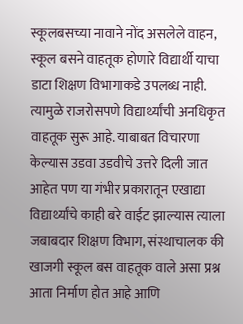स्कूलबसच्या नावाने नोंद असलेले वाहन, स्कूल बसने वाहतूक होणारे विद्यार्थी याचा डाटा शिक्षण विभागाकडे उपलब्ध नाही. त्यामुळे राजरोसपणे विद्यार्थ्यांची अनधिकृत वाहतूक सुरू आहे. याबाबत विचारणा केल्यास उडवा उडवीचे उत्तरे दिली जात आहेत पण या गंभीर प्रकारातून एखाद्या विद्यार्थ्यांचे काही बरे वाईट झाल्यास त्याला जबाबदार शिक्षण विभाग, संस्थाचालक की खाजगी स्कूल बस वाहतूक वाले असा प्रश्न आता निर्माण होत आहे आणि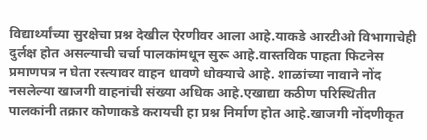विद्यार्थ्यांच्या सुरक्षेचा प्रश्न देखील ऐरणीवर आला आहे.याकडे आरटीओ विभागाचेही दुर्लक्ष होत असल्याची चर्चा पालकांमधून सुरू आहे.वास्तविक पाहता फिटनेस प्रमाणपत्र न घेता रस्त्यावर वाहन धावणे धोक्याचे आहे. शाळांच्या नावाने नोंद नसलेल्या खाजगी वाहनांची संख्या अधिक आहे.एखाद्या कठीण परिस्थितीत पालकांनी तक्रार कोणाकडे करायची हा प्रश्न निर्माण होत आहे.खाजगी नोंदणीकृत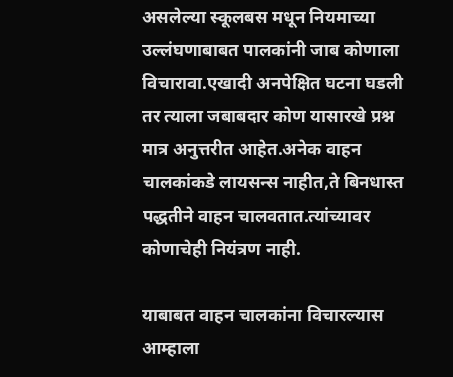असलेल्या स्कूलबस मधून नियमाच्या उल्लंघणाबाबत पालकांनी जाब कोणाला विचारावा.एखादी अनपेक्षित घटना घडली तर त्याला जबाबदार कोण यासारखे प्रश्न मात्र अनुत्तरीत आहेत.अनेक वाहन चालकांकडे लायसन्स नाहीत,ते बिनधास्त पद्धतीने वाहन चालवतात.त्यांच्यावर कोणाचेही नियंत्रण नाही.

याबाबत वाहन चालकांना विचारल्यास आम्हाला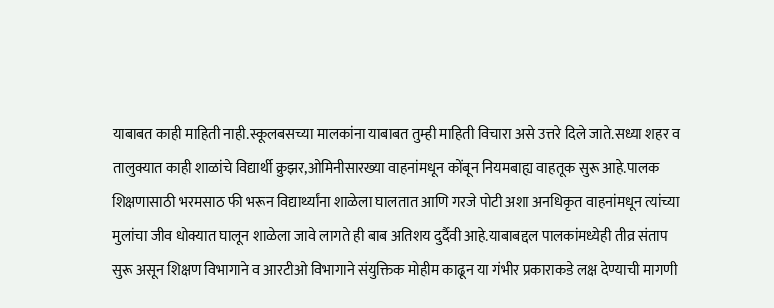याबाबत काही माहिती नाही.स्कूलबसच्या मालकांना याबाबत तुम्ही माहिती विचारा असे उत्तरे दिले जाते.सध्या शहर व तालुक्यात काही शाळांचे विद्यार्थी क्रुझर,ओमिनीसारख्या वाहनांमधून कोंबून नियमबाह्य वाहतूक सुरू आहे.पालक शिक्षणासाठी भरमसाठ फी भरून विद्यार्थ्यांना शाळेला घालतात आणि गरजे पोटी अशा अनधिकृत वाहनांमधून त्यांच्या मुलांचा जीव धोक्यात घालून शाळेला जावे लागते ही बाब अतिशय दुर्दैवी आहे.याबाबद्दल पालकांमध्येही तीव्र संताप सुरू असून शिक्षण विभागाने व आरटीओ विभागाने संयुक्तिक मोहीम काढून या गंभीर प्रकाराकडे लक्ष देण्याची मागणी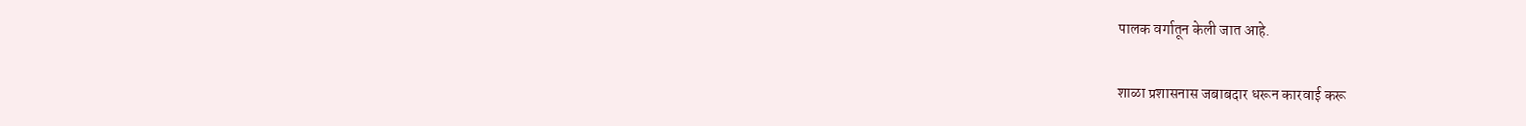पालक वर्गातून केली जात आहे.

शाळा प्रशासनास जबाबदार धरून कारवाई करू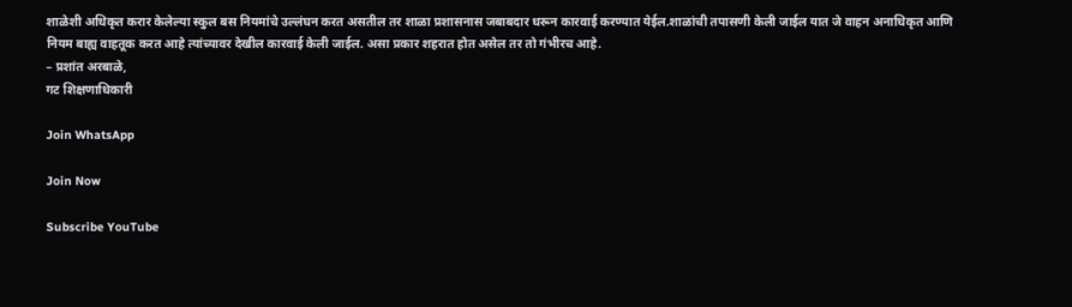शाळेशी अधिकृत करार केलेल्या स्कुल बस नियमांचे उल्लंघन करत असतील तर शाळा प्रशासनास जबाबदार धरून कारवाई करण्यात येईल.शाळांची तपासणी केली जाईल यात जे वाहन अनाधिकृत आणि नियम बाह्य वाहतूक करत आहे त्यांच्यावर देखील कारवाई केली जाईल. असा प्रकार शहरात होत असेल तर तो गंभीरच आहे.
– प्रशांत अरबाळे,
गट शिक्षणाधिकारी

Join WhatsApp

Join Now

Subscribe YouTube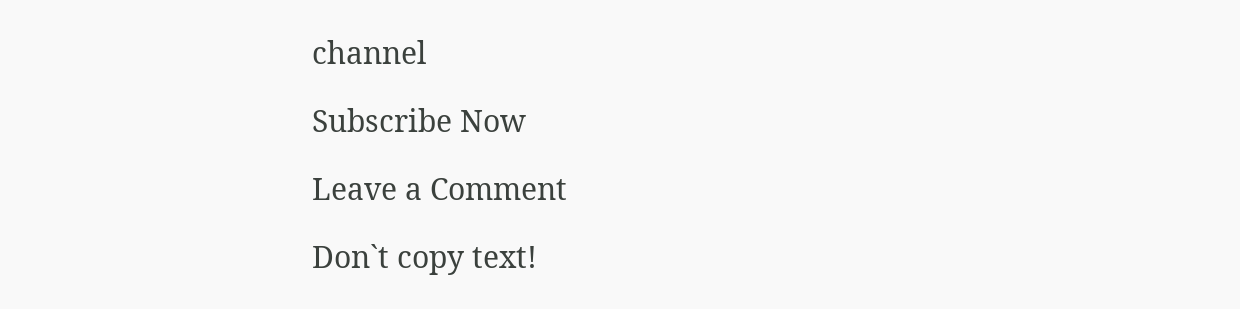channel

Subscribe Now

Leave a Comment

Don`t copy text!